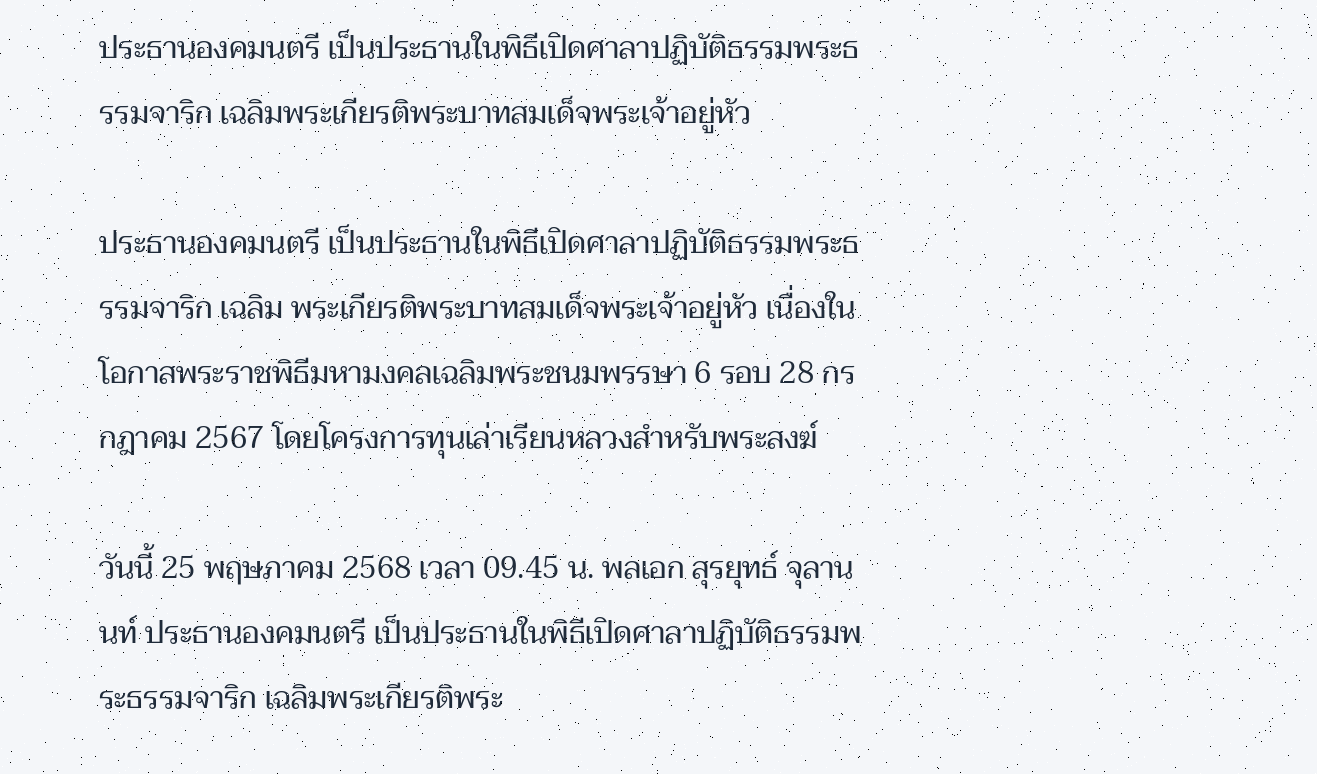ประธานองคมนตรี เป็นประธานในพิธีเปิดศาลาปฏิบัติธรรมพระธรรมจาริก เฉลิมพระเกียรติพระบาทสมเด็จพระเจ้าอยู่หัว

ประธานองคมนตรี เป็นประธานในพิธีเปิดศาลาปฏิบัติธรรมพระธรรมจาริก เฉลิม พระเกียรติพระบาทสมเด็จพระเจ้าอยู่หัว เนื่องในโอกาสพระราชพิธีมหามงคลเฉลิมพระชนมพรรษา 6 รอบ 28 กรกฎาคม 2567 โดยโครงการทุนเล่าเรียนหลวงสำหรับพระสงฆ์

วันนี้ 25 พฤษภาคม 2568 เวลา 09.45 น. พลเอก สุรยุทธ์ จุลานนท์ ประธานองคมนตรี เป็นประธานในพิธีเปิดศาลาปฏิบัติธรรมพระธรรมจาริก เฉลิมพระเกียรติพระ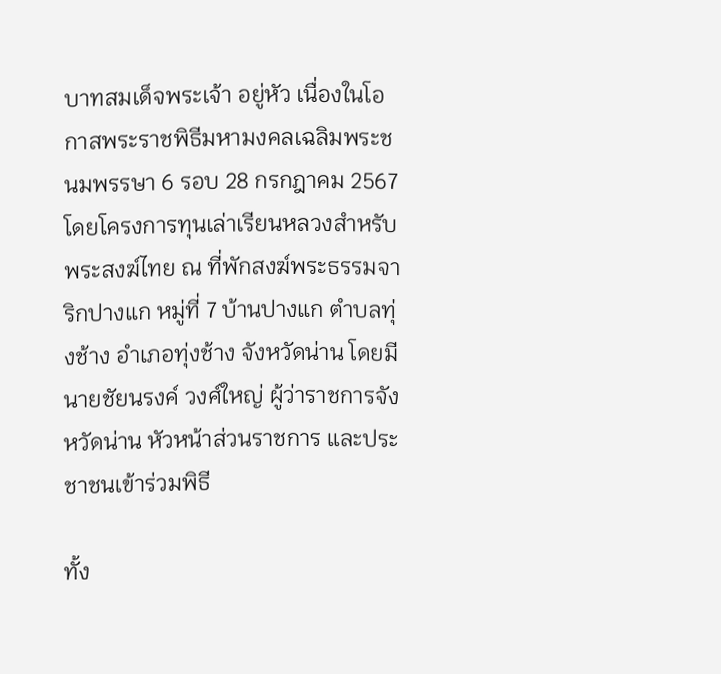บาทสมเด็จพระเจ้า อยู่หัว เนื่องในโอกาสพระราชพิธีมหามงคลเฉลิมพระชนมพรรษา 6 รอบ 28 กรกฎาคม 2567 โดยโครงการทุนเล่าเรียนหลวงสำหรับพระสงฆ์ไทย ณ ที่พักสงฆ์พระธรรมจาริกปางแก หมู่ที่ 7 บ้านปางแก ตำบลทุ่งช้าง อำเภอทุ่งช้าง จังหวัดน่าน โดยมีนายชัยนรงค์ วงศ์ใหญ่ ผู้ว่าราชการจังหวัดน่าน หัวหน้าส่วนราชการ และประชาชนเข้าร่วมพิธี

ทั้ง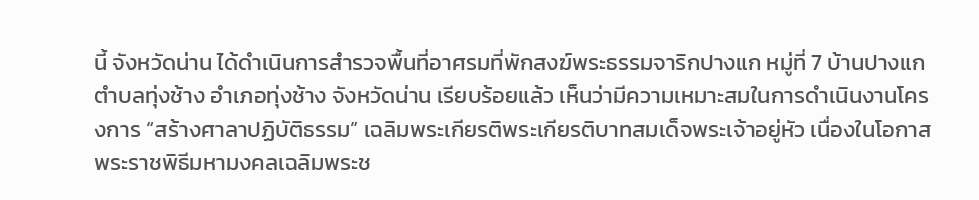นี้ จังหวัดน่าน ได้ดำเนินการสำรวจพื้นที่อาศรมที่พักสงฆ์พระธรรมจาริกปางแก หมู่ที่ 7 บ้านปางแก ตำบลทุ่งช้าง อำเภอทุ่งช้าง จังหวัดน่าน เรียบร้อยแล้ว เห็นว่ามีความเหมาะสมในการดำเนินงานโครงการ “สร้างศาลาปฏิบัติธรรม” เฉลิมพระเกียรติพระเกียรติบาทสมเด็จพระเจ้าอยู่หัว เนื่องในโอกาสพระราชพิธีมหามงคลเฉลิมพระช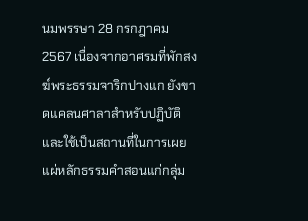นมพรรษา 28 กรกฎาคม 2567 เนื่องจากอาศรมที่พักสงฆ์พระธรรมจาริกปางแก ยังขาดแคลนศาลาสำหรับปฏิบัติ และใช้เป็นสถานที่ในการเผยแผ่หลักธรรมคำสอนแก่กลุ่ม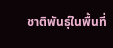ชาติพันธุ์ในพื้นที่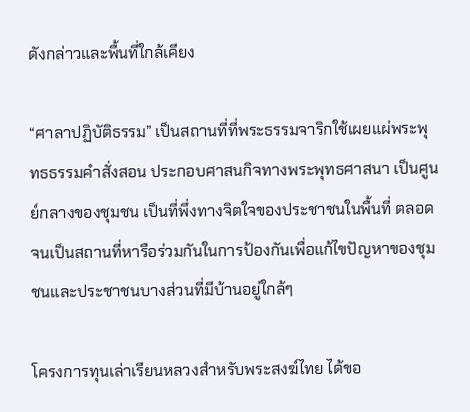ดังกล่าวและพื้นที่ใกล้เคียง

“ศาลาปฏิบัติธรรม” เป็นสถานที่ที่พระธรรมจาริกใช้เผยแผ่พระพุทธธรรมคำสั่งสอน ประกอบศาสนกิจทางพระพุทธศาสนา เป็นศูนย์กลางของชุมชน เป็นที่พึ่งทางจิตใจของประชาชนในพื้นที่ ตลอดจนเป็นสถานที่หารือร่วมกันในการป้องกันเพื่อแก้ไขปัญหาของชุมชนและประชาชนบางส่วนที่มีบ้านอยู่ใกล้ๆ

โครงการทุนเล่าเรียนหลวงสำหรับพระสงฆ์ไทย ได้ขอ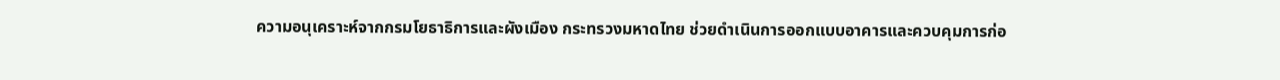ความอนุเคราะห์จากกรมโยธาธิการและผังเมือง กระทรวงมหาดไทย ช่วยดำเนินการออกแบบอาคารและควบคุมการก่อ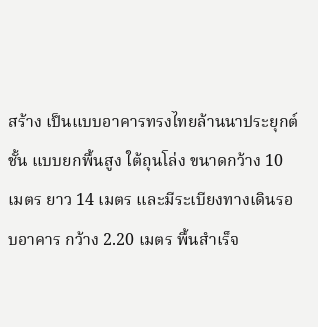สร้าง เป็นแบบอาคารทรงไทยล้านนาประยุกต์ ชั้น แบบยกพื้นสูง ใต้ถุนโล่ง ขนาดกว้าง 10 เมตร ยาว 14 เมตร และมีระเบียงทางเดินรอบอาคาร กว้าง 2.20 เมตร พื้นสำเร็จ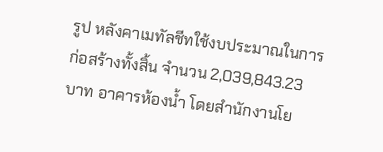รูป หลังคาเมทัลชีทใช้งบประมาณในการก่อสร้างทั้งสิ้น จำนวน 2,039,843.23 บาท อาคารห้องน้ำ โดยสำนักงานโย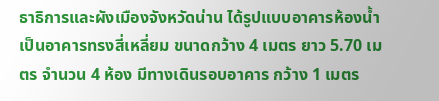ธาธิการและผังเมืองจังหวัดน่าน ได้รูปแบบอาคารห้องน้ำ เป็นอาคารทรงสี่เหลี่ยม ขนาดกว้าง 4 เมตร ยาว 5.70 เมตร จำนวน 4 ห้อง มีทางเดินรอบอาคาร กว้าง 1 เมตร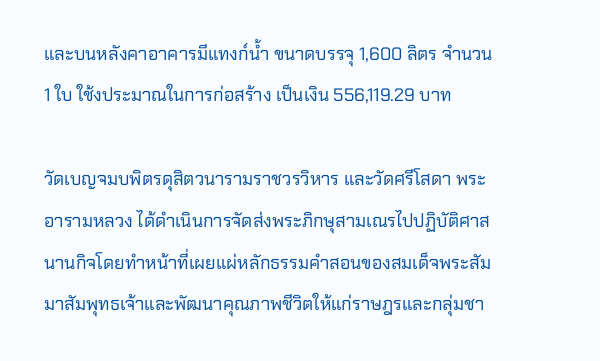และบนหลังคาอาคารมีแทงก์น้ำ ขนาดบรรจุ 1,600 ลิตร จำนวน 1 ใบ ใช้งประมาณในการก่อสร้าง เป็นเงิน 556,119.29 บาท

วัดเบญจมบพิตรดุสิตวนารามราชวรวิหาร และวัดศรีโสดา พระอารามหลวง ได้ดำเนินการจัดส่งพระภิกษุสามเณรไปปฏิบัติศาสนานกิจโดยทำหน้าที่เผยแผ่หลักธรรมคำสอนของสมเด็จพระสัมมาสัมพุทธเจ้าและพัฒนาคุณภาพชีวิตให้แก่ราษฎรและกลุ่มชา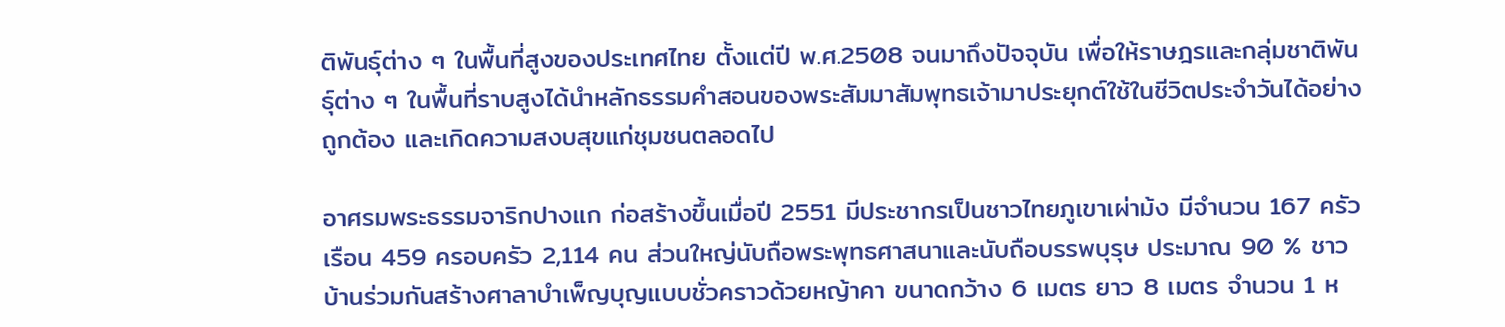ติพันธุ์ต่าง ๆ ในพื้นที่สูงของประเทศไทย ตั้งแต่ปี พ.ศ.2508 จนมาถึงปัจจุบัน เพื่อให้ราษฎรและกลุ่มชาติพันธุ์ต่าง ๆ ในพื้นที่ราบสูงได้นำหลักธรรมคำสอนของพระสัมมาสัมพุทธเจ้ามาประยุกต์ใช้ในชีวิตประจำวันได้อย่างถูกต้อง และเกิดความสงบสุขแก่ชุมชนตลอดไป

อาศรมพระธรรมจาริกปางแก ก่อสร้างขึ้นเมื่อปี 2551 มีประชากรเป็นชาวไทยภูเขาเผ่าม้ง มีจำนวน 167 ครัวเรือน 459 ครอบครัว 2,114 คน ส่วนใหญ่นับถือพระพุทธศาสนาและนับถือบรรพบุรุษ ประมาณ 90 % ชาวบ้านร่วมกันสร้างศาลาบำเพ็ญบุญแบบชั่วคราวด้วยหญ้าคา ขนาดกว้าง 6 เมตร ยาว 8 เมตร จำนวน 1 ห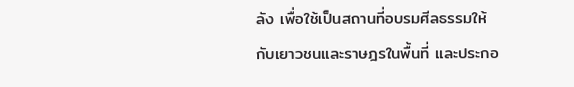ลัง เพื่อใช้เป็นสถานที่อบรมศีลธรรมให้กับเยาวชนและราษฎรในพื้นที่ และประกอ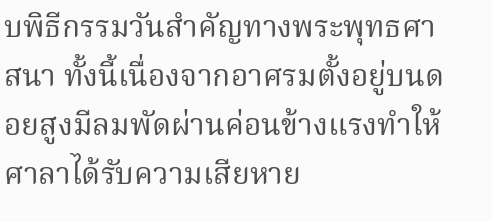บพิธีกรรมวันสำคัญทางพระพุทธศาสนา ทั้งนี้เนื่องจากอาศรมตั้งอยู่บนดอยสูงมีลมพัดผ่านค่อนข้างแรงทำให้ศาลาได้รับความเสียหาย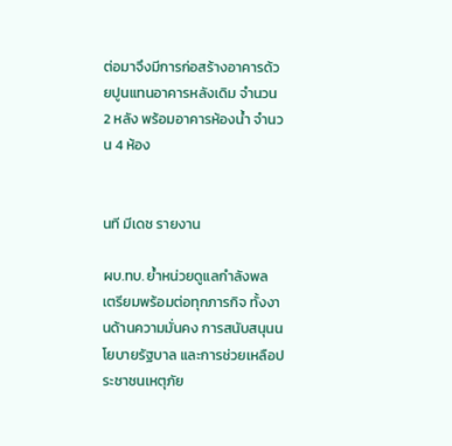ต่อมาจึงมีการก่อสร้างอาคารด้วยปูนแทนอาคารหลังเดิม จำนวน 2 หลัง พร้อมอาคารห้องน้ำ จำนวน 4 ห้อง


นที มีเดช รายงาน

ผบ.ทบ. ย้ำหน่วยดูแลกำลังพล เตรียมพร้อมต่อทุกภารกิจ ทั้งงานด้านความมั่นคง การสนับสนุนนโยบายรัฐบาล และการช่วยเหลือประชาชนเหตุภัย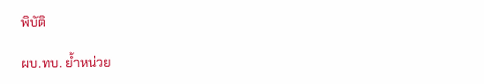พิบัติ

ผบ.ทบ. ย้ำหน่วย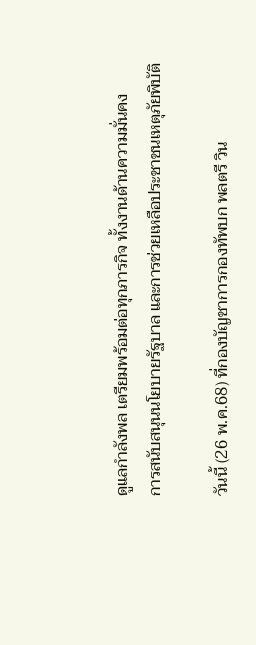ดูแลกำลังพล เตรียมพร้อมต่อทุกภารกิจ ทั้งงานด้านความมั่นคง
การสนับสนุนนโยบายรัฐบาล และการช่วยเหลือประชาชนเหตุภัยพิบัติ

วันนี้ (26 พ.ค.68) ที่กองบัญชาการกองทัพบก พลตรี วิน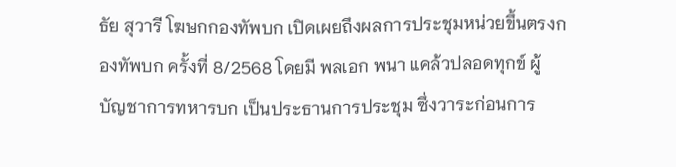ธัย สุวารี โฆษกกองทัพบก เปิดเผยถึงผลการประชุมหน่วยขึ้นตรงกองทัพบก ครั้งที่ 8/2568 โดยมี พลเอก พนา แคล้วปลอดทุกข์ ผู้บัญชาการทหารบก เป็นประธานการประชุม ซึ่งวาระก่อนการ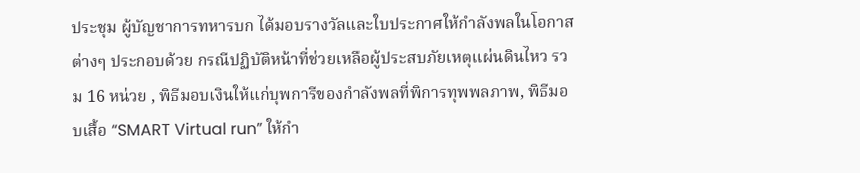ประชุม ผู้บัญชาการทหารบก ได้มอบรางวัลและใบประกาศให้กำลังพลในโอกาสต่างๆ ประกอบด้วย กรณีปฏิบัติหน้าที่ช่วยเหลือผู้ประสบภัยเหตุแผ่นดินไหว รวม 16 หน่วย , พิธีมอบเงินให้แก่บุพการีของกำลังพลที่พิการทุพพลภาพ, พิธีมอบเสื้อ “SMART Virtual run” ให้กำ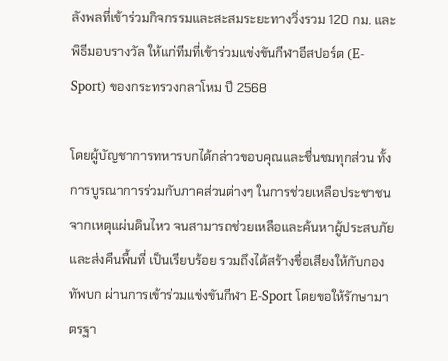ลังพลที่เข้าร่วมกิจกรรมและสะสมระยะทางวิ่งรวม 120 กม. และพิธีมอบรางวัล ให้แก่ทีมที่เข้าร่วมแข่งขันกีฬาอีสปอร์ต (E-Sport) ของกระทรวงกลาโหม ปี 2568

โดยผู้บัญชาการทหารบกได้กล่าวขอบคุณและชื่นชมทุกส่วน ทั้งการบูรณาการร่วมกับภาคส่วนต่างๆ ในการช่วยเหลือประชาชนจากเหตุแผ่นดินไหว จนสามารถช่วยเหลือและค้นหาผู้ประสบภัย และส่งคืนพื้นที่ เป็นเรียบร้อย รวมถึงได้สร้างชื่อเสียงให้กับกองทัพบก ผ่านการเข้าร่วมแข่งขันกีฬา E-Sport โดยขอให้รักษามาตรฐา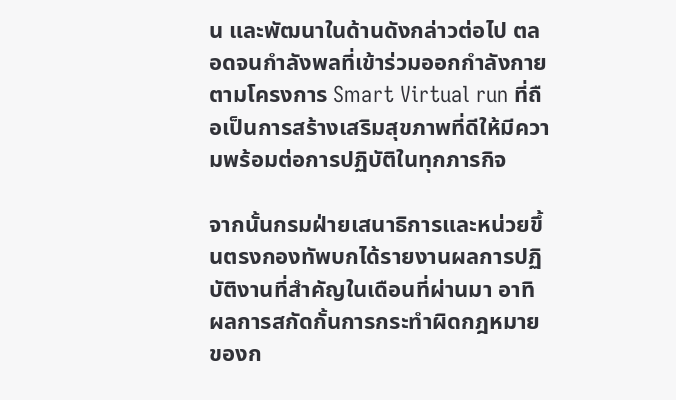น และพัฒนาในด้านดังกล่าวต่อไป ตลอดจนกำลังพลที่เข้าร่วมออกกำลังกายตามโครงการ Smart Virtual run ที่ถือเป็นการสร้างเสริมสุขภาพที่ดีให้มีความพร้อมต่อการปฏิบัติในทุกภารกิจ

จากนั้นกรมฝ่ายเสนาธิการและหน่วยขึ้นตรงกองทัพบกได้รายงานผลการปฏิบัติงานที่สำคัญในเดือนที่ผ่านมา อาทิ ผลการสกัดกั้นการกระทำผิดกฎหมายของก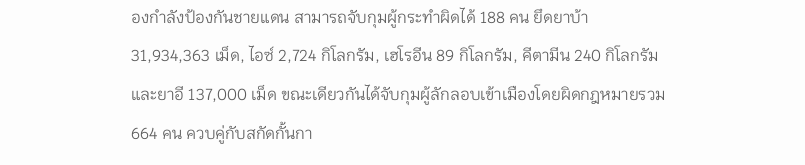องกำลังป้องกันชายแดน สามารถจับกุมผู้กระทำผิดได้ 188 คน ยึดยาบ้า 31,934,363 เม็ด, ไอซ์ 2,724 กิโลกรัม, เฮโรอีน 89 กิโลกรัม, คีตามีน 240 กิโลกรัม และยาอี 137,000 เม็ด ขณะเดียวกันได้จับกุมผู้ลักลอบเข้าเมืองโดยผิดกฎหมายรวม 664 คน ควบคู่กับสกัดกั้นกา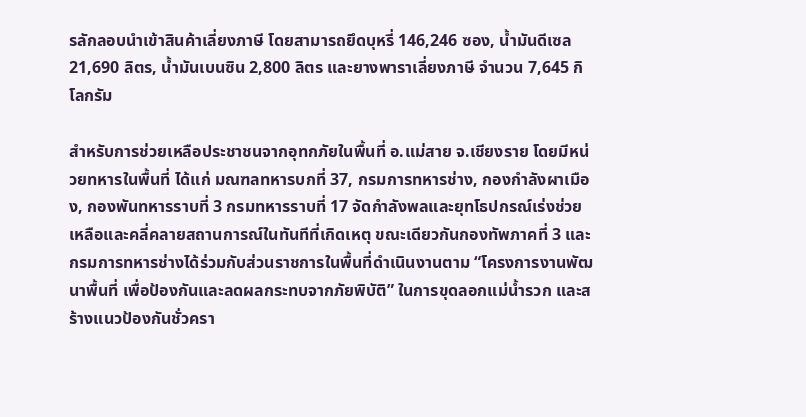รลักลอบนำเข้าสินค้าเลี่ยงภาษี โดยสามารถยึดบุหรี่ 146,246 ซอง, น้ำมันดีเซล 21,690 ลิตร, น้ำมันเบนซิน 2,800 ลิตร และยางพาราเลี่ยงภาษี จำนวน 7,645 กิโลกรัม

สำหรับการช่วยเหลือประชาชนจากอุทกภัยในพื้นที่ อ.แม่สาย จ.เชียงราย โดยมีหน่วยทหารในพื้นที่ ได้แก่ มณฑลทหารบกที่ 37, กรมการทหารช่าง, กองกำลังผาเมือง, กองพันทหารราบที่ 3 กรมทหารราบที่ 17 จัดกำลังพลและยุทโธปกรณ์เร่งช่วยเหลือและคลี่คลายสถานการณ์ในทันทีที่เกิดเหตุ ขณะเดียวกันกองทัพภาคที่ 3 และกรมการทหารช่างได้ร่วมกับส่วนราชการในพื้นที่ดำเนินงานตาม “โครงการงานพัฒนาพื้นที่ เพื่อป้องกันและลดผลกระทบจากภัยพิบัติ” ในการขุดลอกแม่น้ำรวก และสร้างแนวป้องกันชั่วครา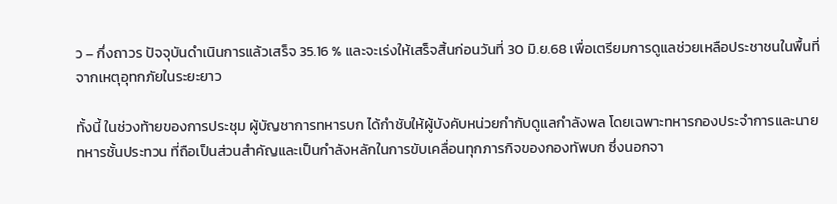ว – กึ่งถาวร ปัจจุบันดำเนินการแล้วเสร็จ 35.16 % และจะเร่งให้เสร็จสิ้นก่อนวันที่ 30 มิ.ย.68 เพื่อเตรียมการดูแลช่วยเหลือประชาชนในพื้นที่จากเหตุอุทกภัยในระยะยาว

ทั้งนี้ ในช่วงท้ายของการประชุม ผู้บัญชาการทหารบก ได้กำชับให้ผู้บังคับหน่วยกำกับดูแลกำลังพล โดยเฉพาะทหารกองประจำการและนายทหารชั้นประทวน ที่ถือเป็นส่วนสำคัญและเป็นกำลังหลักในการขับเคลื่อนทุกภารกิจของกองทัพบก ซึ่งนอกจา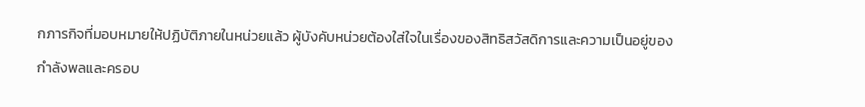กภารกิจที่มอบหมายให้ปฏิบัติภายในหน่วยแล้ว ผู้บังคับหน่วยต้องใส่ใจในเรื่องของสิทธิสวัสดิการและความเป็นอยู่ของกำลังพลและครอบ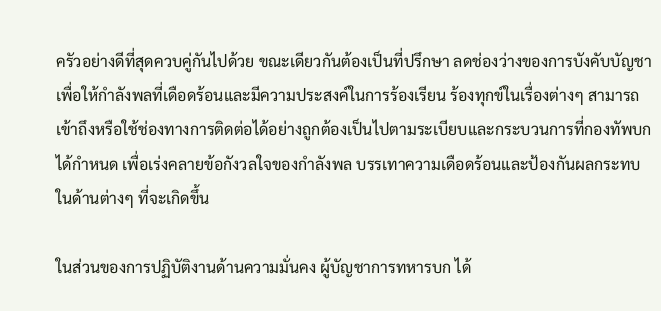ครัวอย่างดีที่สุดควบคู่กันไปด้วย ขณะเดียวกันต้องเป็นที่ปรึกษา ลดช่องว่างของการบังคับบัญชา เพื่อให้กำลังพลที่เดือดร้อนและมีความประสงค์ในการร้องเรียน ร้องทุกข์ในเรื่องต่างๆ สามารถเข้าถึงหรือใช้ช่องทางการติดต่อได้อย่างถูกต้องเป็นไปตามระเบียบและกระบวนการที่กองทัพบกได้กำหนด เพื่อเร่งคลายข้อกังวลใจของกำลังพล บรรเทาความเดือดร้อนและป้องกันผลกระทบในด้านต่างๆ ที่จะเกิดขึ้น

ในส่วนของการปฏิบัติงานด้านความมั่นคง ผู้บัญชาการทหารบก ได้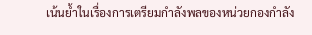เน้นย้ำในเรื่องการเตรียมกำลังพลของหน่วยกองกำลัง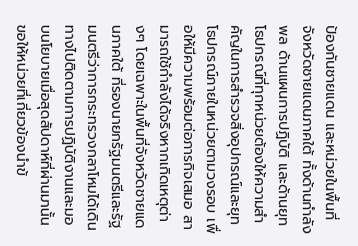ป้องกันชายแดน และหน่วยในพื้นที่จังหวัดชายแดนภาคใต้ ทั้งด้านกำลังพล ด้านแผนการปฏิบัติ และด้านยุทโธปกรณ์ที่ทุกหน่วยต้องให้ความสำคัญในการสำรวจสิ่งอุปกรณ์และยุทโธปกรณ์ภายในหน่วยตามวงรอบ เพื่อให้มีความพร้อมต่อภารกิจเสมอ สามารถใช้กำลังได้จริงหากเกิดเหตุต่างๆ โดยเฉพาะในพื้นที่จังหวัดชายแดนภาคใต้ ที่รองนายกรัฐมนตรีและรัฐมนตรีว่าการกระทรวงกลาโหมได้เดินทางไปติดตามการปฏิบัติงานและมอบนโยบายเมื่อสุดสัปดาห์ที่ผ่านมานั้นขอให้หน่วยที่เกี่ยวข้องนำข้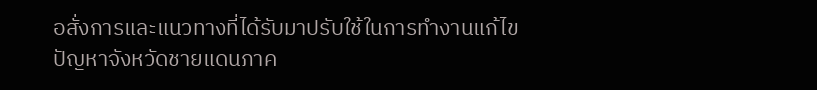อสั่งการและแนวทางที่ได้รับมาปรับใช้ในการทำงานแก้ไขปัญหาจังหวัดชายแดนภาค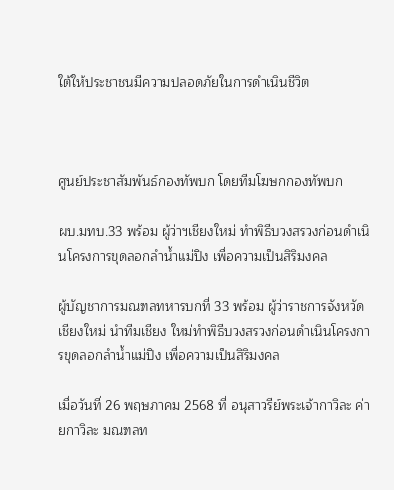ใต้ให้ประชาชนมีความปลอดภัยในการดำเนินชีวิต



ศูนย์ประชาสัมพันธ์กองทัพบก โดยทีมโฆษกกองทัพบก

ผบ.มทบ.33 พร้อม ผู้ว่าฯเชียงใหม่ ทำพิธีบวงสรวงก่อนดำเนินโครงการขุดลอกลำน้ำแม่ปิง เพื่อความเป็นสิริมงคล

ผู้บัญชาการมณฑลทหารบกที่ 33 พร้อม ผู้ว่าราชการจังหวัดเชียงใหม่ นำทีมเชียง ใหม่ทำพิธีบวงสรวงก่อนดำเนินโครงการขุดลอกลำน้ำแม่ปิง เพื่อความเป็นสิริมงคล

เมื่อวันที่ 26 พฤษภาคม 2568 ที่ อนุสาวรีย์พระเจ้ากาวิละ ค่ายกาวิละ มณฑลท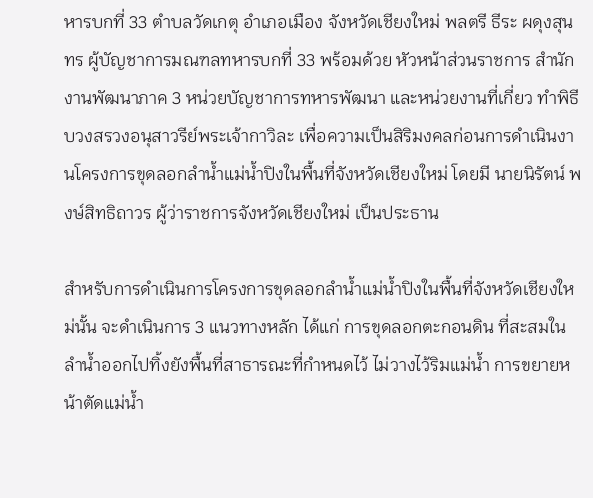หารบกที่ 33 ตำบลวัดเกตุ อำเภอเมือง จังหวัดเชียงใหม่ พลตรี ธีระ ผดุงสุนทร ผู้บัญชาการมณฑลทหารบกที่ 33 พร้อมด้วย หัวหน้าส่วนราชการ สำนักงานพัฒนาภาค 3 หน่วยบัญชาการทหารพัฒนา และหน่วยงานที่เกี่ยว ทำพิธีบวงสรวงอนุสาวรีย์พระเจ้ากาวิละ เพื่อความเป็นสิริมงคลก่อนการดำเนินงานโครงการขุดลอกลำน้ำแม่น้ำปิงในพื้นที่จังหวัดเชียงใหม่ โดยมี นายนิรัตน์ พงษ์สิทธิถาวร ผู้ว่าราชการจังหวัดเชียงใหม่ เป็นประธาน

สำหรับการดำเนินการโครงการขุดลอกลำน้ำแม่น้ำปิงในพื้นที่จังหวัดเชียงใหม่นั้น จะดำเนินการ 3 แนวทางหลัก ได้แก่ การขุดลอกตะกอนดิน ที่สะสมในลำน้ำออกไปทิ้งยังพื้นที่สาธารณะที่กำหนดไว้ ไม่วางไว้ริมแม่น้ำ การขยายหน้าตัดแม่น้ำ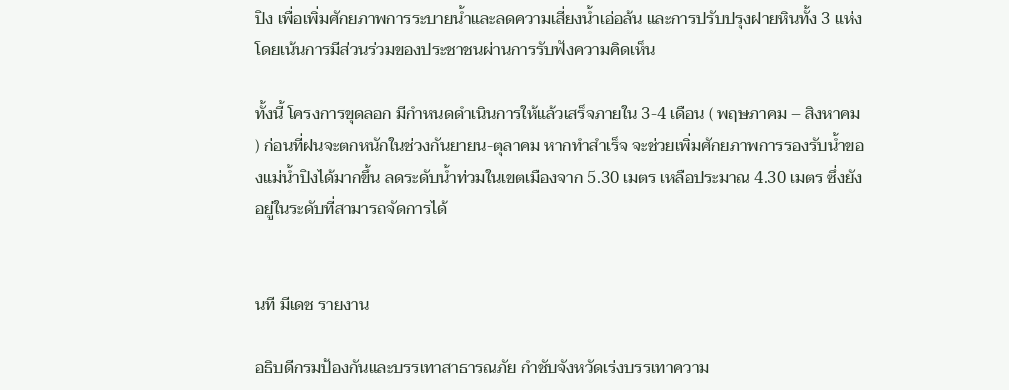ปิง เพื่อเพิ่มศักยภาพการระบายน้ำและลดความเสี่ยงน้ำเอ่อล้น และการปรับปรุงฝายหินทั้ง 3 แห่ง โดยเน้นการมีส่วนร่วมของประชาชนผ่านการรับฟังความคิดเห็น

ทั้งนี้ โครงการขุดลอก มีกำหนดดำเนินการให้แล้วเสร็จภายใน 3-4 เดือน ( พฤษภาคม – สิงหาคม ) ก่อนที่ฝนจะตกหนักในช่วงกันยายน-ตุลาคม หากทำสำเร็จ จะช่วยเพิ่มศักยภาพการรองรับน้ำของแม่น้ำปิงได้มากขึ้น ลดระดับน้ำท่วมในเขตเมืองจาก 5.30 เมตร เหลือประมาณ 4.30 เมตร ซึ่งยังอยู่ในระดับที่สามารถจัดการได้


นที มีเดช รายงาน

อธิบดีกรมป้องกันและบรรเทาสาธารณภัย กำชับจังหวัดเร่งบรรเทาความ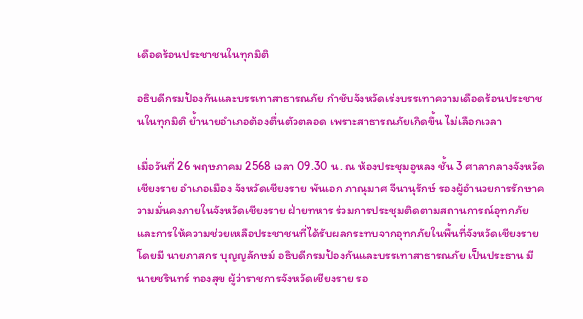เดือดร้อนประชาชนในทุกมิติ

อธิบดีกรมป้องกันและบรรเทาสาธารณภัย กำชับจังหวัดเร่งบรรเทาความเดือดร้อนประชาชนในทุกมิติ ย้ำนายอำเภอต้องตื่นตัวตลอด เพราะสาธารณภัยเกิดขึ้น ไม่เลือกเวลา

เมื่อวันที่ 26 พฤษภาคม 2568 เวลา 09.30 น. ณ ห้องประชุมอูหลง ชั้น 3 ศาลากลางจังหวัดเชียงราย อำเภอเมือง จังหวัดเชียงราย พันเอก ภาณุมาศ จีนานุรักษ์ รองผู้อำนวยการรักษาความมั่นคงภายในจังหวัดเชียงราย ฝ่ายทหาร ร่วมการประชุมติดตามสถานการณ์อุทกภัย และการให้ความช่วยเหลือประชาชนที่ได้รับผลกระทบจากอุทกภัยในพื้นที่จังหวัดเชียงราย โดยมี นายภาสกร บุญญลักษม์ อธิบดีกรมป้องกันและบรรเทาสาธารณภัย เป็นประธาน มี นายชรินทร์ ทองสุข ผู้ว่าราชการจังหวัดเชียงราย รอ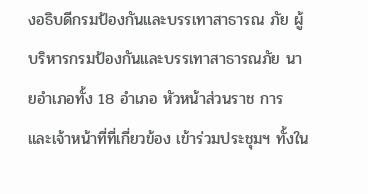งอธิบดีกรมป้องกันและบรรเทาสาธารณ ภัย ผู้บริหารกรมป้องกันและบรรเทาสาธารณภัย นายอำเภอทั้ง 18 อำเภอ หัวหน้าส่วนราช การ และเจ้าหน้าที่ที่เกี่ยวข้อง เข้าร่วมประชุมฯ ทั้งใน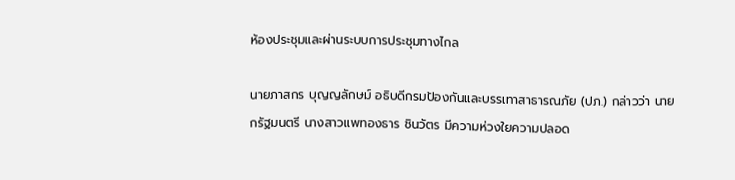ห้องประชุมและผ่านระบบการประชุมทางไกล

นายภาสกร บุญญลักษม์ อธิบดีกรมป้องกันและบรรเทาสาธารณภัย (ปภ.) กล่าวว่า นายกรัฐมนตรี นางสาวแพทองธาร ชินวัตร มีความห่วงใยความปลอด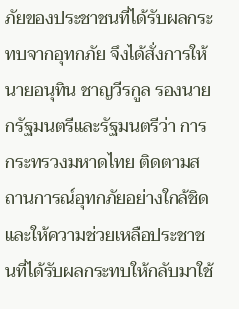ภัยของประชาชนที่ได้รับผลกระทบจากอุทกภัย จึงได้สั่งการให้ นายอนุทิน ชาญวีรกูล รองนายกรัฐมนตรีและรัฐมนตรีว่า การกระทรวงมหาดไทย ติดตามสถานการณ์อุทกภัยอย่างใกล้ชิด และให้ความช่วยเหลือประชาชนที่ได้รับผลกระทบให้กลับมาใช้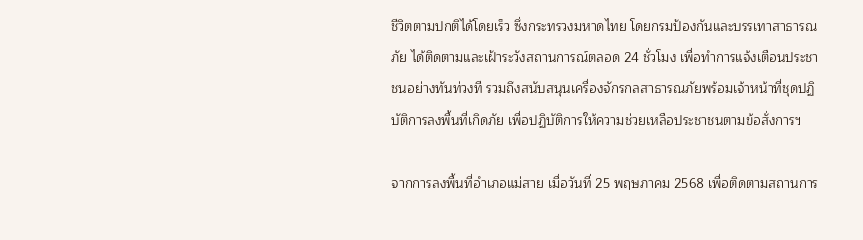ชีวิตตามปกติได้โดยเร็ว ซึ่งกระทรวงมหาดไทย โดยกรมป้องกันและบรรเทาสาธารณภัย ได้ติดตามและเฝ้าระวังสถานการณ์ตลอด 24 ชั่วโมง เพื่อทำการแจ้งเตือนประชาชนอย่างทันท่วงที รวมถึงสนับสนุนเครื่องจักรกลสาธารณภัยพร้อมเจ้าหน้าที่ชุดปฏิบัติการลงพื้นที่เกิดภัย เพื่อปฏิบัติการให้ความช่วยเหลือประชาชนตามข้อสั่งการฯ

จากการลงพื้นที่อำเภอแม่สาย เมื่อวันที่ 25 พฤษภาคม 2568 เพื่อติดตามสถานการ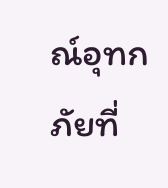ณ์อุทก ภัยที่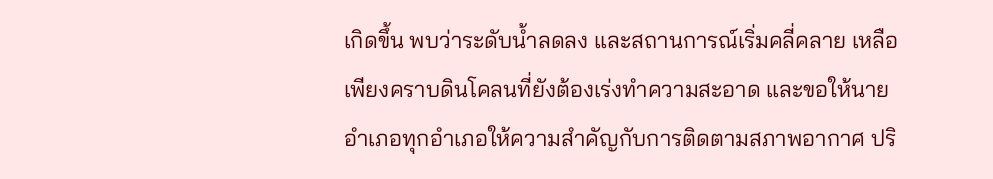เกิดขึ้น พบว่าระดับน้ำลดลง และสถานการณ์เริ่มคลี่คลาย เหลือเพียงคราบดินโคลนที่ยังต้องเร่งทำความสะอาด และขอให้นายอำเภอทุกอำเภอให้ความสำคัญกับการติดตามสภาพอากาศ ปริ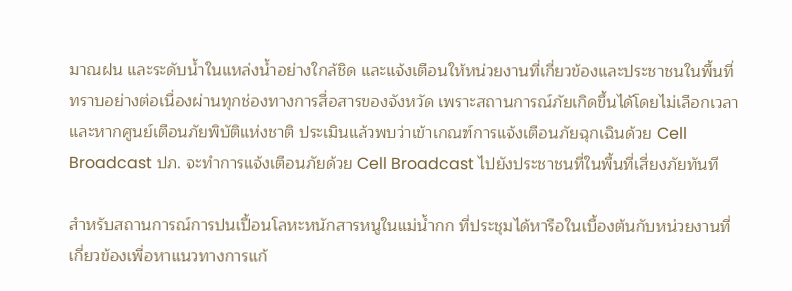มาณฝน และระดับน้ำในแหล่งน้ำอย่างใกล้ชิด และแจ้งเตือนให้หน่วยงานที่เกี่ยวข้องและประชาชนในพื้นที่ทราบอย่างต่อเนื่องผ่านทุกช่องทางการสื่อสารของจังหวัด เพราะสถานการณ์ภัยเกิดขึ้นได้โดยไม่เลือกเวลา และหากศูนย์เตือนภัยพิบัติแห่งชาติ ประเมินแล้วพบว่าเข้าเกณฑ์การแจ้งเตือนภัยฉุกเฉินด้วย Cell Broadcast ปภ. จะทำการแจ้งเตือนภัยด้วย Cell Broadcast ไปยังประชาชนที่ในพื้นที่เสี่ยงภัยทันที

สำหรับสถานการณ์การปนเปื้อนโลหะหนักสารหนูในแม่น้ำกก ที่ประชุมได้หารือในเบื้องต้นกับหน่วยงานที่เกี่ยวข้องเพื่อหาแนวทางการแก้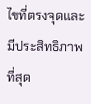ไขที่ตรงจุดและมีประสิทธิภาพที่สุด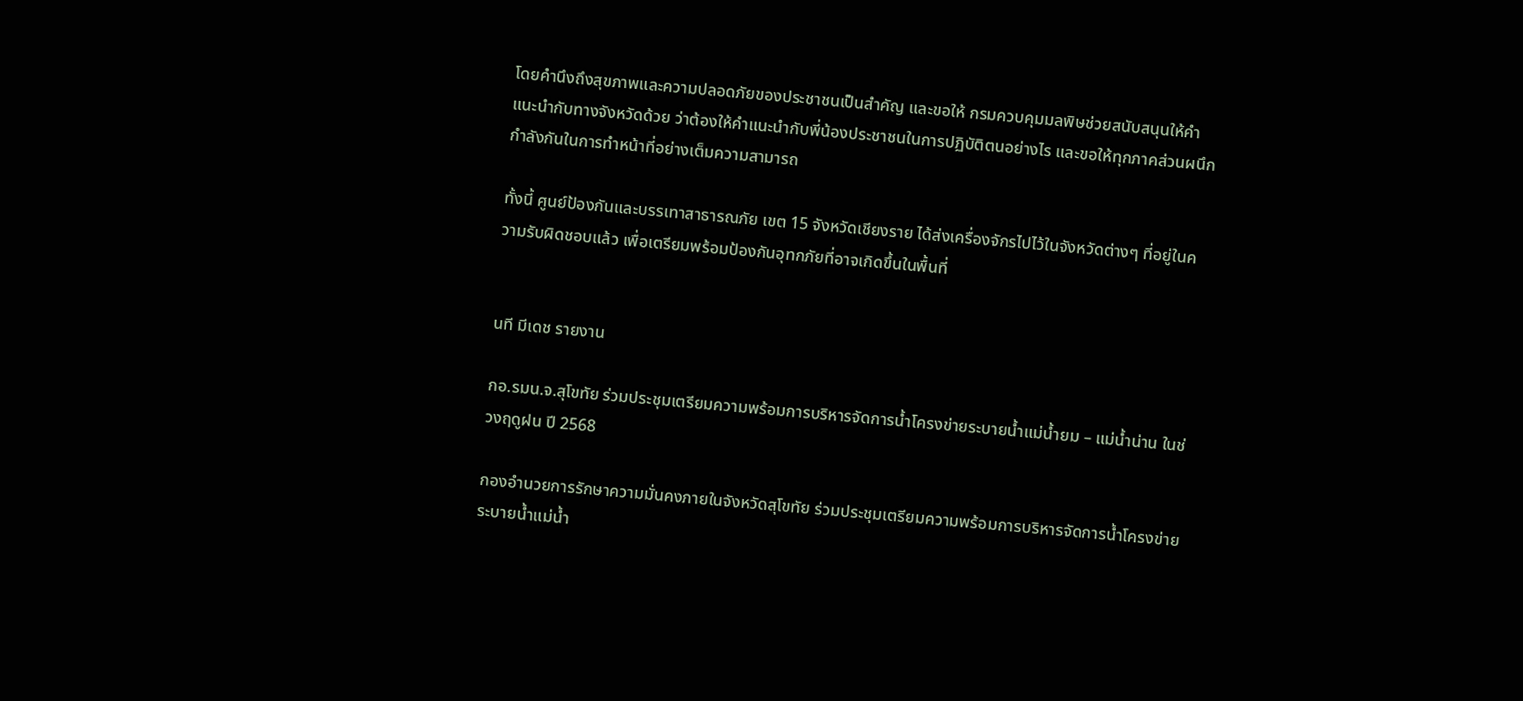โดยคำนึงถึงสุขภาพและความปลอดภัยของประชาชนเป็นสำคัญ และขอให้ กรมควบคุมมลพิษช่วยสนับสนุนให้คำแนะนำกับทางจังหวัดด้วย ว่าต้องให้คำแนะนำกับพี่น้องประชาชนในการปฏิบัติตนอย่างไร และขอให้ทุกภาคส่วนผนึกกำลังกันในการทำหน้าที่อย่างเต็มความสามารถ

ทั้งนี้ ศูนย์ป้องกันและบรรเทาสาธารณภัย เขต 15 จังหวัดเชียงราย ได้ส่งเครื่องจักรไปไว้ในจังหวัดต่างๆ ที่อยู่ในความรับผิดชอบแล้ว เพื่อเตรียมพร้อมป้องกันอุทกภัยที่อาจเกิดขึ้นในพื้นที่


นที มีเดช รายงาน

กอ.รมน.จ.สุโขทัย ร่วมประชุมเตรียมความพร้อมการบริหารจัดการน้ำโครงข่ายระบายน้ำแม่น้ำยม – แม่น้ำน่าน ในช่วงฤดูฝน ปี 2568

กองอำนวยการรักษาความมั่นคงภายในจังหวัดสุโขทัย ร่วมประชุมเตรียมความพร้อมการบริหารจัดการน้ำโครงข่ายระบายน้ำแม่น้ำ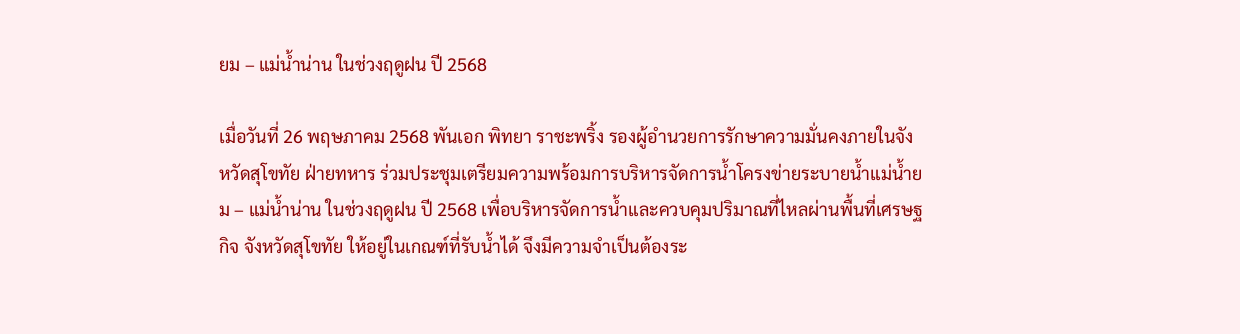ยม – แม่น้ำน่าน ในช่วงฤดูฝน ปี 2568

เมื่อวันที่ 26 พฤษภาคม 2568 พันเอก พิทยา ราชะพริ้ง รองผู้อำนวยการรักษาความมั่นคงภายในจังหวัดสุโขทัย ฝ่ายทหาร ร่วมประชุมเตรียมความพร้อมการบริหารจัดการน้ำโครงข่ายระบายน้ำแม่น้ำยม – แม่น้ำน่าน ในช่วงฤดูฝน ปี 2568 เพื่อบริหารจัดการน้ำและควบคุมปริมาณที่ไหลผ่านพื้นที่เศรษฐกิจ จังหวัดสุโขทัย ให้อยู่ในเกณฑ์ที่รับน้ำได้ จึงมีความจำเป็นต้องระ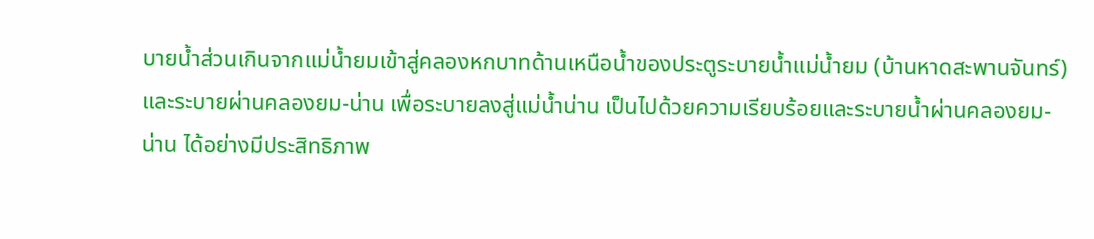บายน้ำส่วนเกินจากแม่น้ำยมเข้าสู่คลองหกบาทด้านเหนือน้ำของประตูระบายน้ำแม่น้ำยม (บ้านหาดสะพานจันทร์) และระบายผ่านคลองยม-น่าน เพื่อระบายลงสู่แม่น้ำน่าน เป็นไปด้วยความเรียบร้อยและระบายน้ำผ่านคลองยม-น่าน ได้อย่างมีประสิทธิภาพ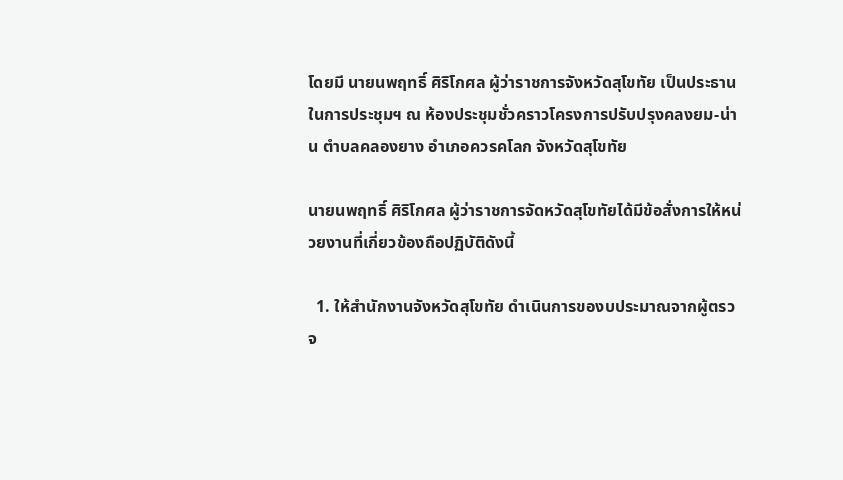โดยมี นายนพฤทธิ์ ศิริโกศล ผู้ว่าราชการจังหวัดสุโขทัย เป็นประธานในการประชุมฯ ณ ห้องประชุมชั่วคราวโครงการปรับปรุงคลงยม-น่าน ตำบลคลองยาง อำเภอควรคโลก จังหวัดสุโขทัย

นายนพฤทธิ์ ศิริโกศล ผู้ว่าราชการจัดหวัดสุโขทัยได้มีข้อสั่งการให้หน่วยงานที่เกี่ยวข้องถือปฏิบัติดังนี้

  1. ให้สำนักงานจังหวัดสุโขทัย ดำเนินการของบประมาณจากผู้ตรวจ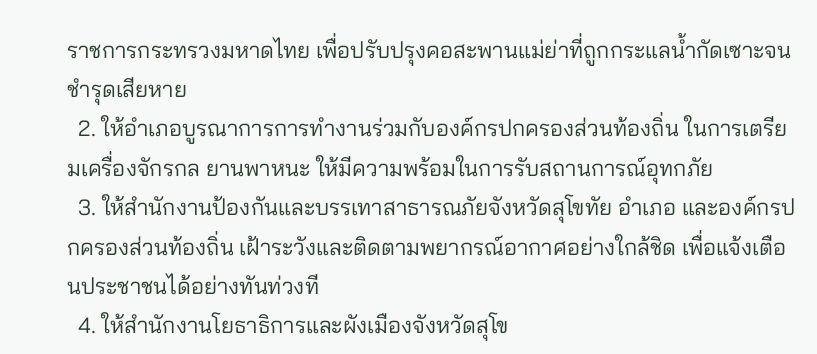ราชการกระทรวงมหาดไทย เพื่อปรับปรุงคอสะพานแม่ย่าที่ถูกกระแลน้ำกัดเซาะจนชำรุดเสียหาย
  2. ให้อำเภอบูรณาการการทำงานร่วมกับองค์กรปกครองส่วนท้องถิ่น ในการเตรียมเครื่องจักรกล ยานพาหนะ ให้มีความพร้อมในการรับสถานการณ์อุทกภัย
  3. ให้สำนักงานป้องกันและบรรเทาสาธารณภัยจังหวัดสุโขทัย อำเภอ และองค์กรปกครองส่วนท้องถิ่น เฝ้าระวังและติดตามพยากรณ์อากาศอย่างใกล้ชิด เพื่อแจ้งเตือนประชาชนได้อย่างทันท่วงที
  4. ให้สำนักงานโยธาธิการและผังเมืองจังหวัดสุโข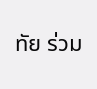ทัย ร่วม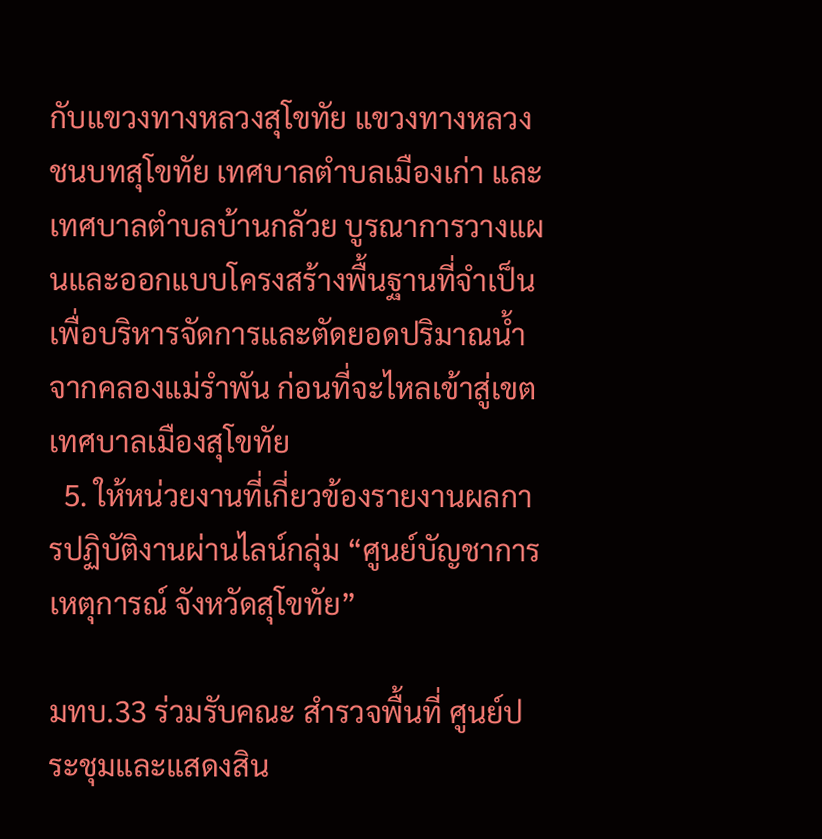กับแขวงทางหลวงสุโขทัย แขวงทางหลวงชนบทสุโขทัย เทศบาลตำบลเมืองเก่า และเทศบาลตำบลบ้านกลัวย บูรณาการวางแผนและออกแบบโครงสร้างพื้นฐานที่จำเป็น เพื่อบริหารจัดการและตัดยอดปริมาณน้ำจากคลองแม่รำพัน ก่อนที่จะไหลเข้าสู่เขตเทศบาลเมืองสุโขทัย
  5. ให้หน่วยงานที่เกี่ยวข้องรายงานผลการปฏิบัติงานผ่านไลน์กลุ่ม “ศูนย์บัญชาการเหตุการณ์ จังหวัดสุโขทัย”

มทบ.33 ร่วมรับคณะ สำรวจพื้นที่ ศูนย์ประชุมและแสดงสิน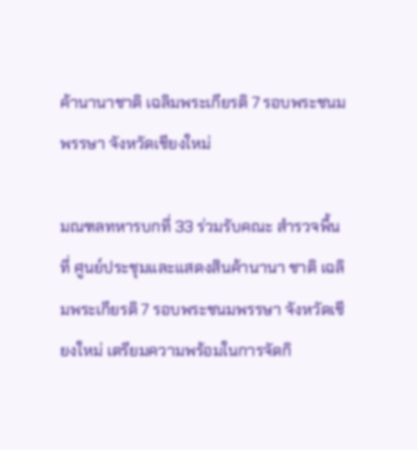ค้านานาชาติ เฉลิมพระเกียรติ 7 รอบพระชนมพรรษา จังหวัดเชียงใหม่

มณฑลทหารบกที่ 33 ร่วมรับคณะ สำรวจพื้นที่ ศูนย์ประชุมและแสดงสินค้านานา ชาติ เฉลิมพระเกียรติ 7 รอบพระชนมพรรษา จังหวัดเชียงใหม่ เตรียมความพร้อมในการจัดกิ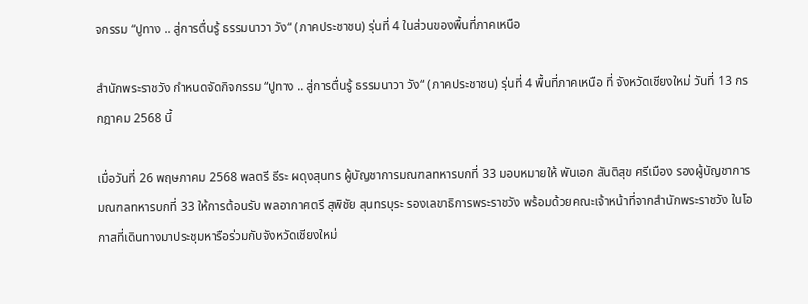จกรรม “ปูทาง .. สู่การตื่นรู้ ธรรมนาวา วัง“ (ภาคประชาชน) รุ่นที่ 4 ในส่วนของพื้นที่ภาคเหนือ

สำนักพระราชวัง กำหนดจัดกิจกรรม “ปูทาง .. สู่การตื่นรู้ ธรรมนาวา วัง“ (ภาคประชาชน) รุ่นที่ 4 พื้นที่ภาคเหนือ ที่ จังหวัดเชียงใหม่ วันที่ 13 กรกฎาคม 2568 นี้

เมื่อวันที่ 26 พฤษภาคม 2568 พลตรี ธีระ ผดุงสุนทร ผู้บัญชาการมณฑลทหารบกที่ 33 มอบหมายให้ พันเอก สันติสุข ศรีเมือง รองผู้บัญชาการมณฑลทหารบกที่ 33 ให้การต้อนรับ พลอากาศตรี สุพิชัย สุนทรบุระ รองเลขาธิการพระราชวัง พร้อมด้วยคณะเจ้าหน้าที่จากสำนักพระราชวัง ในโอกาสที่เดินทางมาประชุมหารือร่วมกับจังหวัดเชียงใหม่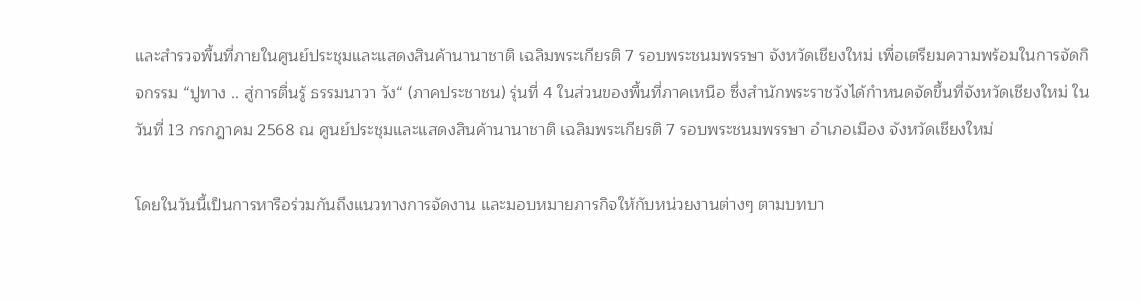และสำรวจพื้นที่ภายในศูนย์ประชุมและแสดงสินค้านานาชาติ เฉลิมพระเกียรติ 7 รอบพระชนมพรรษา จังหวัดเชียงใหม่ เพื่อเตรียมความพร้อมในการจัดกิจกรรม “ปูทาง .. สู่การตื่นรู้ ธรรมนาวา วัง“ (ภาคประชาชน) รุ่นที่ 4 ในส่วนของพื้นที่ภาคเหนือ ซึ่งสำนักพระราชวังได้กำหนดจัดขึ้นที่จังหวัดเชียงใหม่ ในวันที่ 13 กรกฎาคม 2568 ณ ศูนย์ประชุมและแสดงสินค้านานาชาติ เฉลิมพระเกียรติ 7 รอบพระชนมพรรษา อำเภอเมือง จังหวัดเชียงใหม่

โดยในวันนี้เป็นการหารือร่วมกันถึงแนวทางการจัดงาน และมอบหมายภารกิจให้กับหน่วยงานต่างๆ ตามบทบา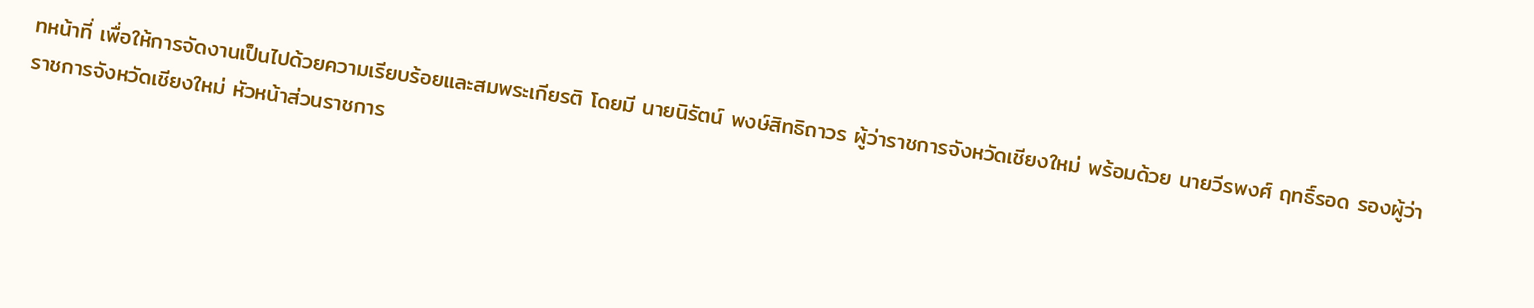ทหน้าที่ เพื่อให้การจัดงานเป็นไปด้วยความเรียบร้อยและสมพระเกียรติ โดยมี นายนิรัตน์ พงษ์สิทธิถาวร ผู้ว่าราชการจังหวัดเชียงใหม่ พร้อมด้วย นายวีรพงศ์ ฤทธิ์รอด รองผู้ว่าราชการจังหวัดเชียงใหม่ หัวหน้าส่วนราชการ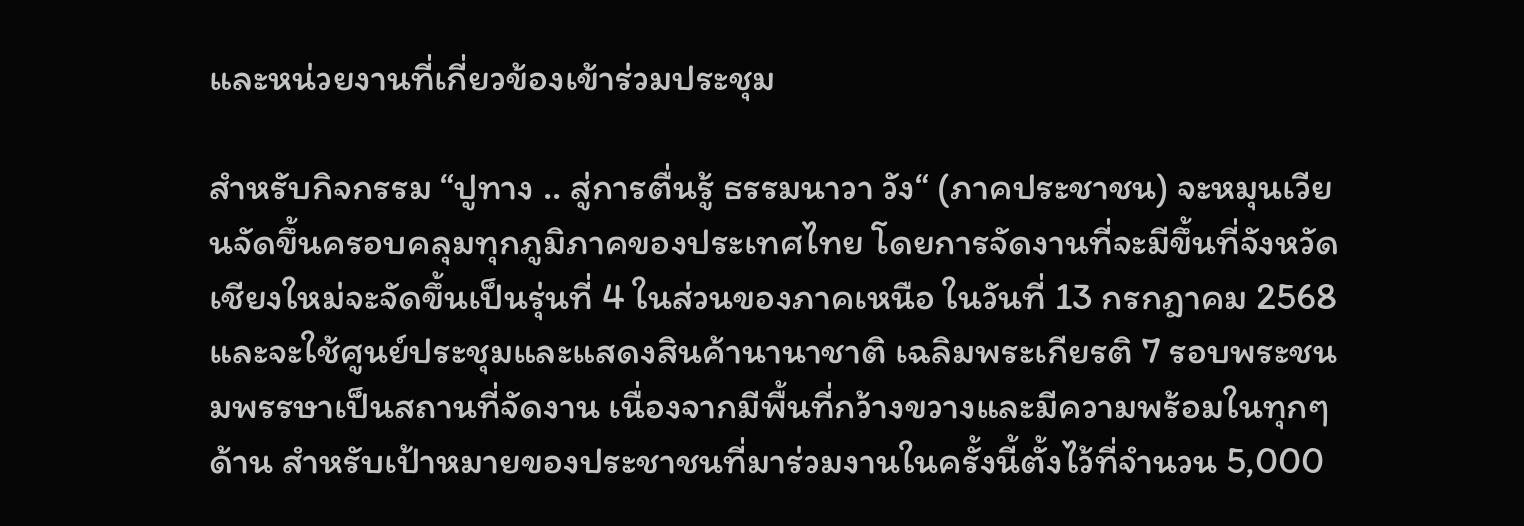และหน่วยงานที่เกี่ยวข้องเข้าร่วมประชุม

สำหรับกิจกรรม “ปูทาง .. สู่การตื่นรู้ ธรรมนาวา วัง“ (ภาคประชาชน) จะหมุนเวียนจัดขึ้นครอบคลุมทุกภูมิภาคของประเทศไทย โดยการจัดงานที่จะมีขึ้นที่จังหวัดเชียงใหม่จะจัดขึ้นเป็นรุ่นที่ 4 ในส่วนของภาคเหนือ ในวันที่ 13 กรกฎาคม 2568 และจะใช้ศูนย์ประชุมและแสดงสินค้านานาชาติ เฉลิมพระเกียรติ 7 รอบพระชนมพรรษาเป็นสถานที่จัดงาน เนื่องจากมีพื้นที่กว้างขวางและมีความพร้อมในทุกๆ ด้าน สำหรับเป้าหมายของประชาชนที่มาร่วมงานในครั้งนี้ตั้งไว้ที่จำนวน 5,000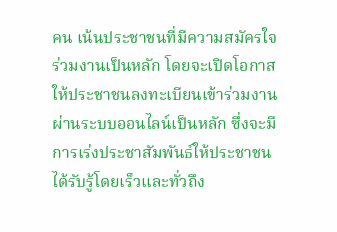คน เน้นประชาชนที่มีความสมัครใจร่วมงานเป็นหลัก โดยจะเปิดโอกาสให้ประชาชนลงทะเบียนเข้าร่วมงานผ่านระบบออนไลน์เป็นหลัก ซึ่งจะมีการเร่งประชาสัมพันธ์ให้ประชาชนได้รับรู้โดยเร็วและทั่วถึง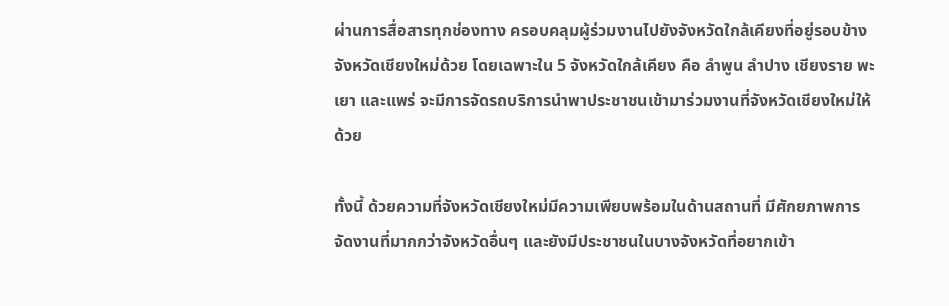ผ่านการสื่อสารทุกช่องทาง ครอบคลุมผู้ร่วมงานไปยังจังหวัดใกล้เคียงที่อยู่รอบข้างจังหวัดเชียงใหม่ด้วย โดยเฉพาะใน 5 จังหวัดใกล้เคียง คือ ลำพูน ลำปาง เชียงราย พะเยา และแพร่ จะมีการจัดรถบริการนำพาประชาชนเข้ามาร่วมงานที่จังหวัดเชียงใหม่ให้ด้วย

ทั้งนี้ ด้วยความที่จังหวัดเชียงใหม่มีความเพียบพร้อมในด้านสถานที่ มีศักยภาพการจัดงานที่มากกว่าจังหวัดอื่นๆ และยังมีประชาชนในบางจังหวัดที่อยากเข้า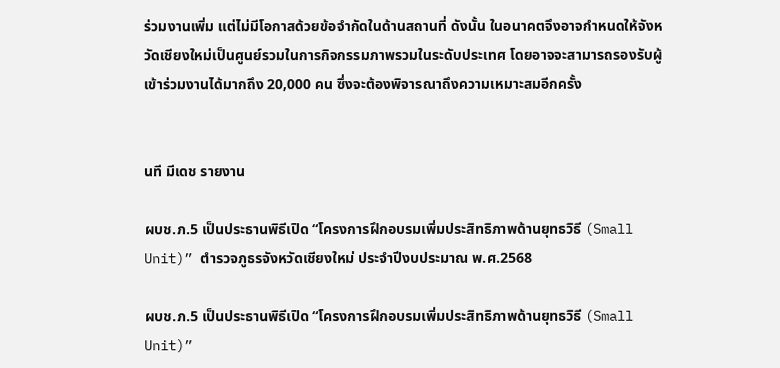ร่วมงานเพิ่ม แต่ไม่มีโอกาสด้วยข้อจำกัดในด้านสถานที่ ดังนั้น ในอนาคตจึงอาจกำหนดให้จังหวัดเชียงใหม่เป็นศูนย์รวมในการกิจกรรมภาพรวมในระดับประเทศ โดยอาจจะสามารถรองรับผู้เข้าร่วมงานได้มากถึง 20,000 คน ซึ่งจะต้องพิจารณาถึงความเหมาะสมอีกครั้ง


นที มีเดช รายงาน

ผบช.ภ.5 เป็นประธานพิธีเปิด “โครงการฝึกอบรมเพิ่มประสิทธิภาพด้านยุทธวิธี (Small Unit)” ตำรวจภูธรจังหวัดเชียงใหม่ ประจำปีงบประมาณ พ.ศ.2568

ผบช.ภ.5 เป็นประธานพิธีเปิด “โครงการฝึกอบรมเพิ่มประสิทธิภาพด้านยุทธวิธี (Small Unit)”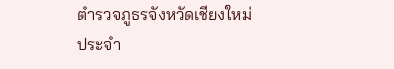ตำรวจภูธรจังหวัดเชียงใหม่ ประจำ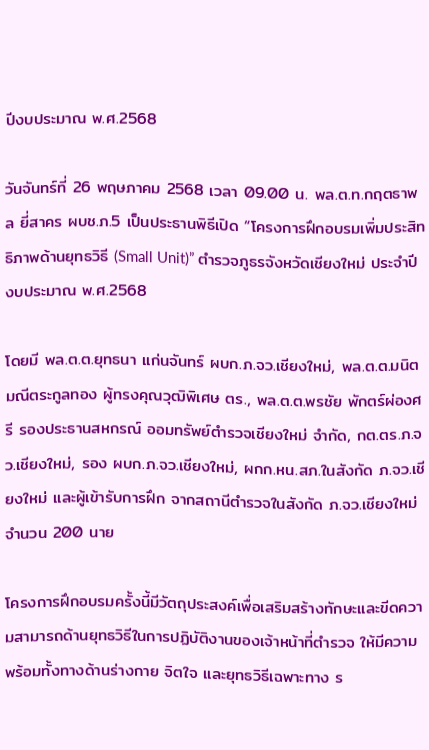ปีงบประมาณ พ.ศ.2568

วันจันทร์ที่ 26 พฤษภาคม 2568 เวลา 09.00 น. พล.ต.ท.กฤตธาพล ยี่สาคร ผบช.ภ.5 เป็นประธานพิธีเปิด “โครงการฝึกอบรมเพิ่มประสิทธิภาพด้านยุทธวิธี (Small Unit)” ตำรวจภูธรจังหวัดเชียงใหม่ ประจำปีงบประมาณ พ.ศ.2568

โดยมี พล.ต.ต.ยุทธนา แก่นจันทร์ ผบก.ภ.จว.เชียงใหม่, พล.ต.ต.มนิต มณีตระกูลทอง ผู้ทรงคุณวุฒิพิเศษ ตร., พล.ต.ต.พรชัย พักตร์ผ่องศรี รองประธานสหกรณ์ ออมทรัพย์ตำรวจเชียงใหม่ จำกัด, กต.ตร.ภ.จว.เชียงใหม่, รอง ผบก.ภ.จว.เชียงใหม่, ผกก.หน.สภ.ในสังกัด ภ.จว.เชียงใหม่ และผู้เข้ารับการฝึก จากสถานีตำรวจในสังกัด ภ.จว.เชียงใหม่ จำนวน 200 นาย

โครงการฝึกอบรมครั้งนี้มีวัตถุประสงค์เพื่อเสริมสร้างทักษะและขีดความสามารถด้านยุทธวิธีในการปฏิบัติงานของเจ้าหน้าที่ตำรวจ ให้มีความพร้อมทั้งทางด้านร่างกาย จิตใจ และยุทธวิธีเฉพาะทาง ร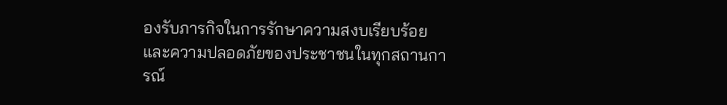องรับภารกิจในการรักษาความสงบเรียบร้อยและความปลอดภัยของประชาชนในทุกสถานการณ์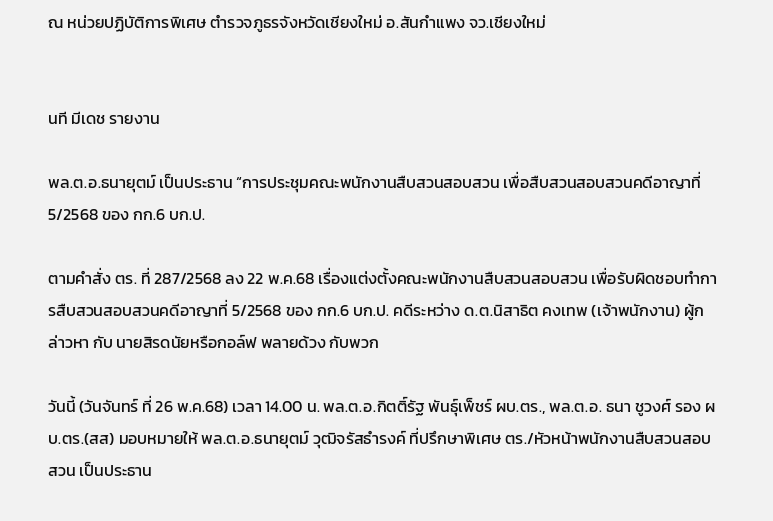ณ หน่วยปฏิบัติการพิเศษ ตำรวจภูธรจังหวัดเชียงใหม่ อ.สันกำแพง จว.เชียงใหม่


นที มีเดช รายงาน

พล.ต.อ.ธนายุตม์ เป็นประธาน “การประชุมคณะพนักงานสืบสวนสอบสวน เพื่อสืบสวนสอบสวนคดีอาญาที่ 5/2568 ของ กก.6 บก.ป.

ตามคำสั่ง ตร. ที่ 287/2568 ลง 22 พ.ค.68 เรื่องแต่งตั้งคณะพนักงานสืบสวนสอบสวน เพื่อรับผิดชอบทำการสืบสวนสอบสวนคดีอาญาที่ 5/2568 ของ กก.6 บก.ป. คดีระหว่าง ด.ต.นิสาธิต คงเทพ (เจ้าพนักงาน) ผู้กล่าวหา กับ นายสิรดนัยหรือกอล์ฟ พลายด้วง กับพวก

วันนี้ (วันจันทร์ ที่ 26 พ.ค.68) เวลา 14.00 น. พล.ต.อ.กิตติ์รัฐ พันธุ์เพ็ชร์ ผบ.ตร., พล.ต.อ. ธนา ชูวงศ์ รอง ผบ.ตร.(สส) มอบหมายให้ พล.ต.อ.ธนายุตม์ วุฒิจรัสธำรงค์ ที่ปรึกษาพิเศษ ตร./หัวหน้าพนักงานสืบสวนสอบสวน เป็นประธาน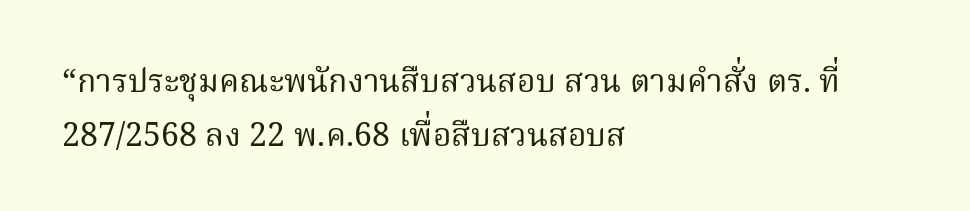“การประชุมคณะพนักงานสืบสวนสอบ สวน ตามคำสั่ง ตร. ที่ 287/2568 ลง 22 พ.ค.68 เพื่อสืบสวนสอบส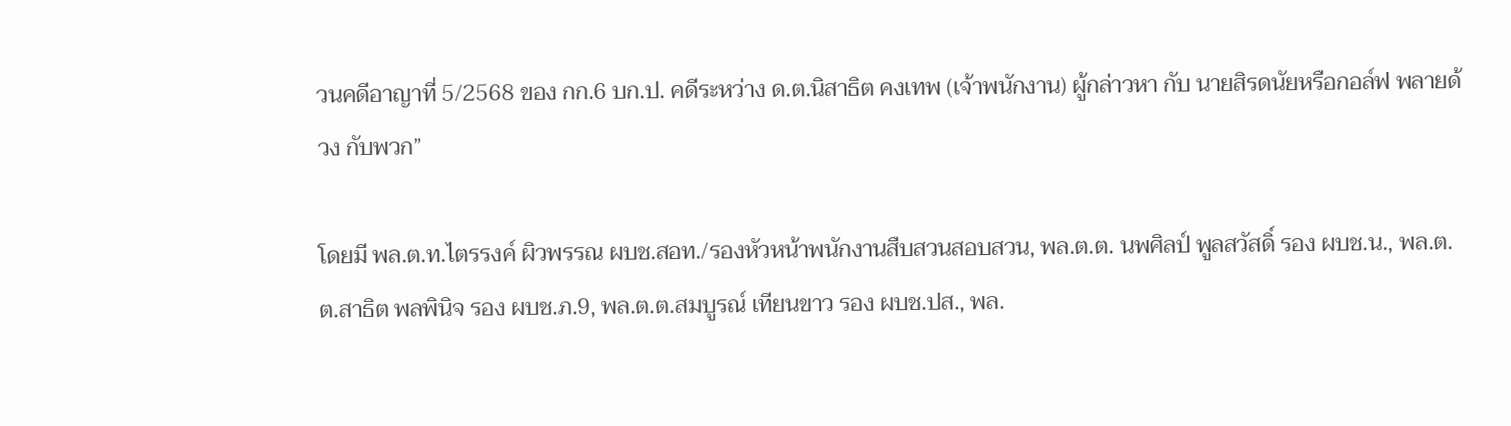วนคดีอาญาที่ 5/2568 ของ กก.6 บก.ป. คดีระหว่าง ด.ต.นิสาธิต คงเทพ (เจ้าพนักงาน) ผู้กล่าวหา กับ นายสิรดนัยหรือกอล์ฟ พลายด้วง กับพวก”

โดยมี พล.ต.ท.ไตรรงค์ ผิวพรรณ ผบช.สอท./รองหัวหน้าพนักงานสืบสวนสอบสวน, พล.ต.ต. นพศิลป์ พูลสวัสดิ์ รอง ผบช.น., พล.ต.ต.สาธิต พลพินิจ รอง ผบช.ภ.9, พล.ต.ต.สมบูรณ์ เทียนขาว รอง ผบช.ปส., พล.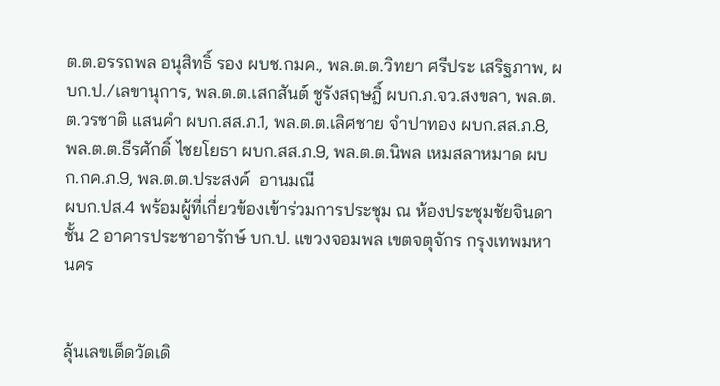ต.ต.อรรถพล อนุสิทธิ์ รอง ผบช.กมค., พล.ต.ต.วิทยา ศรีประ เสริฐภาพ, ผบก.ป./เลขานุการ, พล.ต.ต.เสกสันต์ ชูรังสฤษฎิ์ ผบก.ภ.จว.สงขลา, พล.ต.ต.วรชาติ แสนคำ ผบก.สส.ภ.1, พล.ต.ต.เลิศชาย จำปาทอง ผบก.สส.ภ.8, พล.ต.ต.ธีรศักดิ์ ไชยโยธา ผบก.สส.ภ.9, พล.ต.ต.นิพล เหมสลาหมาด ผบก.กค.ภ.9, พล.ต.ต.ประสงค์  อานมณี
ผบก.ปส.4 พร้อมผู้ที่เกี่ยวข้องเข้าร่วมการประชุม ณ ห้องประชุมชัยจินดา ชั้น 2 อาคารประชาอารักษ์ บก.ป. แขวงจอมพล เขตจตุจักร กรุงเทพมหานคร


ลุ้นเลขเด็ดวัดเดิ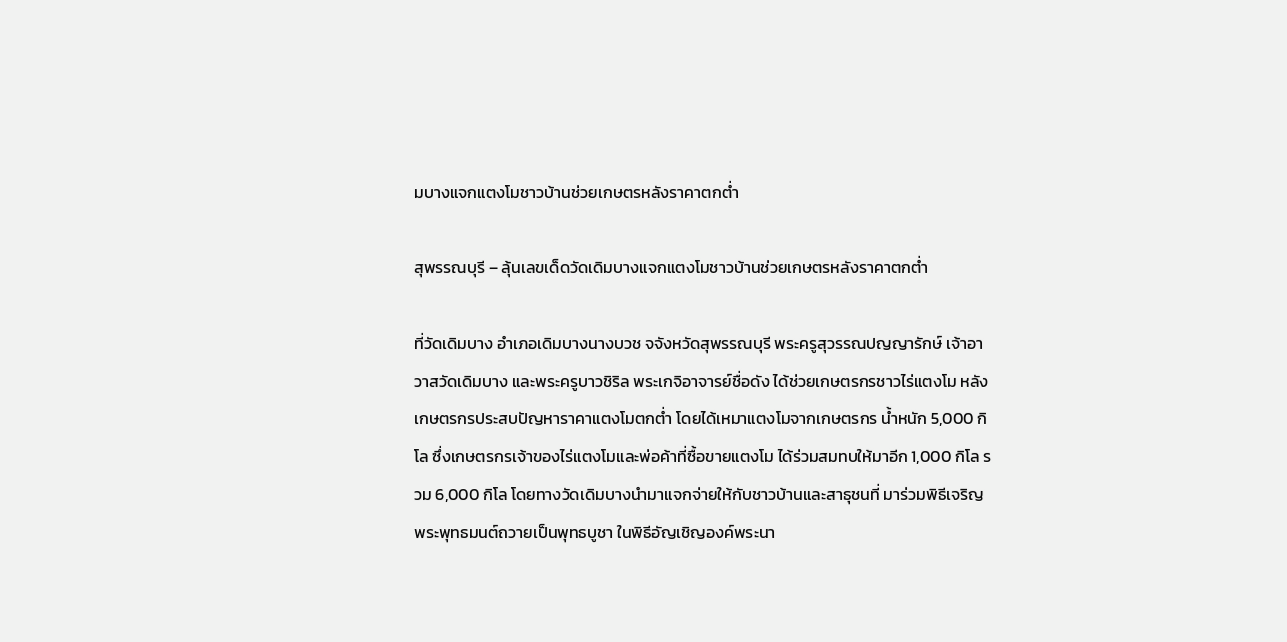มบางแจกแตงโมชาวบ้านช่วยเกษตรหลังราคาตกต่ำ

สุพรรณบุรี – ลุ้นเลขเด็ดวัดเดิมบางแจกแตงโมชาวบ้านช่วยเกษตรหลังราคาตกต่ำ

ที่วัดเดิมบาง อำเภอเดิมบางนางบวช จจังหวัดสุพรรณบุรี พระครูสุวรรณปญญารักษ์ เจ้าอาวาสวัดเดิมบาง และพระครูบาวชิริล พระเกจิอาจารย์ชื่อดัง ได้ช่วยเกษตรกรชาวไร่แตงโม หลังเกษตรกรประสบปัญหาราคาแตงโมตกต่ำ โดยได้เหมาแตงโมจากเกษตรกร น้ำหนัก 5,000 กิโล ซึ่งเกษตรกรเจ้าของไร่แตงโมและพ่อค้าที่ซื้อขายแตงโม ได้ร่วมสมทบให้มาอีก 1,000 กิโล รวม 6,000 กิโล โดยทางวัดเดิมบางนำมาแจกจ่ายให้กับชาวบ้านและสาธุชนที่ มาร่วมพิธีเจริญพระพุทธมนต์ถวายเป็นพุทธบูชา ในพิธีอัญเชิญองค์พระนา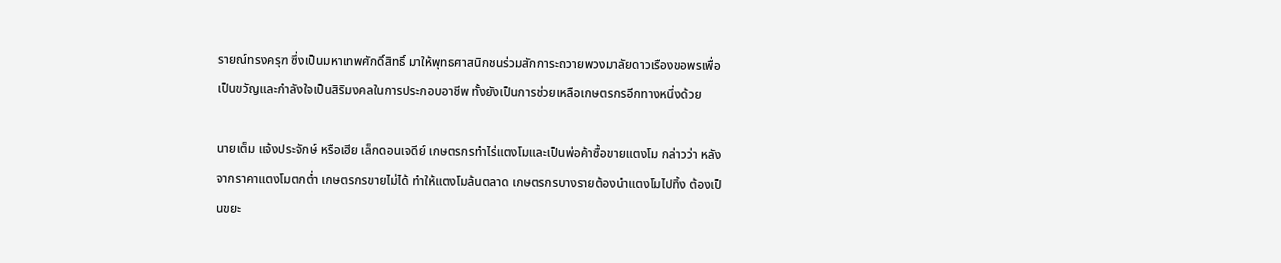รายณ์ทรงครุฑ ซึ่งเป็นมหาเทพศักดิ์สิทธิ์ มาให้พุทธศาสนิกชนร่วมสักการะถวายพวงมาลัยดาวเรืองขอพรเพื่อเป็นขวัญและกำลังใจเป็นสิริมงคลในการประกอบอาชีพ ทั้งยังเป็นการช่วยเหลือเกษตรกรอีกทางหนึ่งด้วย

นายเต็ม แจ้งประจักษ์ หรือเฮีย เล็กดอนเจดีย์ เกษตรกรทำไร่แตงโมและเป็นพ่อค้าซื้อขายแตงโม กล่าวว่า หลังจากราคาแตงโมตกต่ำ เกษตรกรขายไม่ได้ ทำให้แตงโมล้นตลาด เกษตรกรบางรายต้องนำแตงโมไปทิ้ง ต้องเป็นขยะ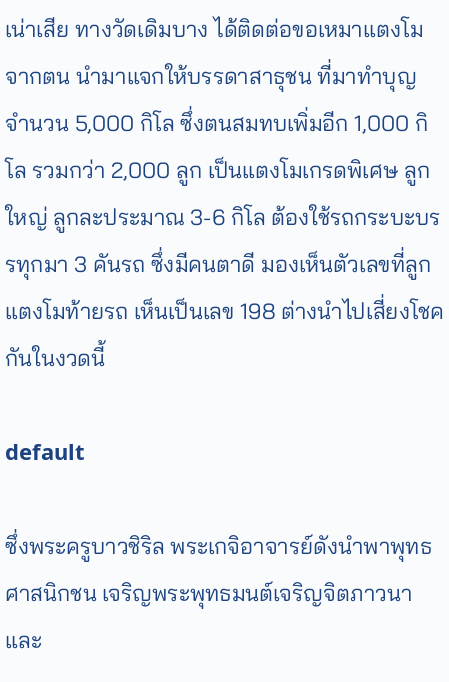เน่าเสีย ทางวัดเดิมบาง ได้ติดต่อขอเหมาแตงโมจากตน นำมาแจกให้บรรดาสาธุชน ที่มาทำบุญ จำนวน 5,000 กิโล ซึ่งตนสมทบเพิ่มอีก 1,000 กิโล รวมกว่า 2,000 ลูก เป็นแตงโมเกรดพิเศษ ลูกใหญ่ ลูกละประมาณ 3-6 กิโล ต้องใช้รถกระบะบรรทุกมา 3 คันรถ ซึ่งมีคนตาดี มองเห็นตัวเลขที่ลูกแตงโมท้ายรถ เห็นเป็นเลข 198 ต่างนำไปเสี่ยงโชคกันในงวดนี้

default

ซึ่งพระครูบาวชิริล พระเกจิอาจารย์ดังนำพาพุทธศาสนิกชน เจริญพระพุทธมนต์เจริญจิตภาวนา และ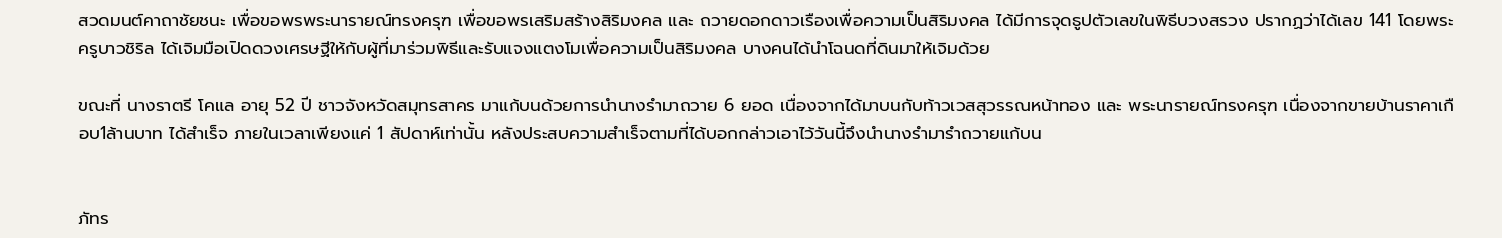สวดมนต์คาถาชัยชนะ เพื่อขอพรพระนารายณ์ทรงครุฑ เพื่อขอพรเสริมสร้างสิริมงคล และ ถวายดอกดาวเรืองเพื่อความเป็นสิริมงคล ได้มีการจุดธูปตัวเลขในพิธีบวงสรวง ปรากฏว่าได้เลข 141 โดยพระครูบาวชิริล ได้เจิมมือเปิดดวงเศรษฐีให้กับผู้ที่มาร่วมพิธีและรับแจงแตงโมเพื่อความเป็นสิริมงคล บางคนได้นำโฉนดที่ดินมาให้เจิมด้วย

ขณะที่ นางราตรี โคแล อายุ 52 ปี ชาวจังหวัดสมุทรสาคร มาแก้บนด้วยการนำนางรำมาถวาย 6 ยอด เนื่องจากได้มาบนกับท้าวเวสสุวรรณหน้าทอง และ พระนารายณ์ทรงครุฑ เนื่องจากขายบ้านราคาเกือบ1ล้านบาท ได้สำเร็จ ภายในเวลาเพียงแค่ 1 สัปดาห์เท่านั้น หลังประสบความสำเร็จตามที่ได้บอกกล่าวเอาไว้วันนี้จึงนำนางรำมารำถวายแก้บน


ภัทร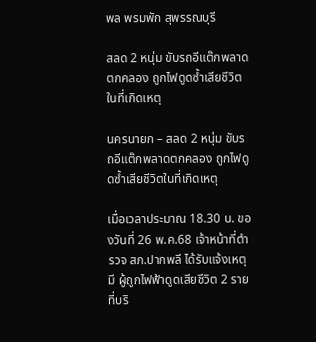พล พรมพัก สุพรรณบุรี

สลด 2 หนุ่ม ขับรถอีแต๊กพลาดตกคลอง ถูกไฟดูดซ้ำเสียชีวิตในที่เกิดเหตุ

นครนายก – สลด 2 หนุ่ม ขับรถอีแต๊กพลาดตกคลอง ถูกไฟดูดซ้ำเสียชีวิตในที่เกิดเหตุ

เมื่อเวลาประมาณ 18.30 น. ของวันที่ 26 พ.ค.68 เจ้าหน้าที่ตำรวจ สภ.ปากพลี ได้รับแจ้งเหตุมี ผู้ถูกไฟฟ้าดูดเสียชีวิต 2 ราย ที่บริ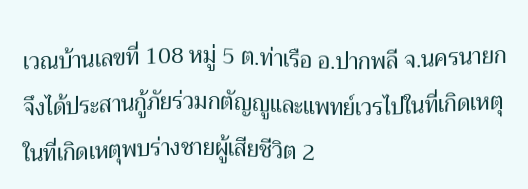เวณบ้านเลขที่ 108 หมู่ 5 ต.ท่าเรือ อ.ปากพลี จ.นครนายก จึงได้ประสานกู้ภัยร่วมกตัญญูและแพทย์เวรไปในที่เกิดเหตุ ในที่เกิดเหตุพบร่างชายผู้เสียชีวิต 2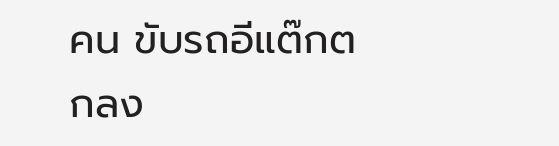คน ขับรถอีแต๊กตกลง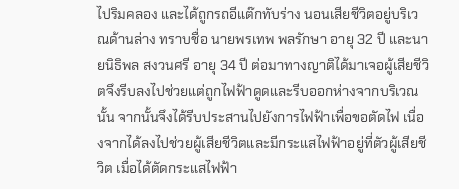ไปริมคลอง และได้ถูกรถอีแต๊กทับร่าง นอนเสียชีวิตอยู่บริเวณด้านล่าง ทราบชื่อ นายพรเทพ พลรักษา อายุ 32 ปี และนายนิธิพล สงวนศรี อายุ 34 ปี ต่อมาทางญาติได้มาเจอผู้เสียชีวิตจึงรีบลงไปช่วยแต่ถูกไฟฟ้าดูดและรีบออกห่างจากบริเวณนั้น จากนั้นจึงได้รีบประสานไปยังการไฟฟ้าเพื่อขอตัดไฟ เนื่องจากได้ลงไปช่วยผู้เสียชีวิตและมีกระแสไฟฟ้าอยู่ที่ตัวผู้เสียชีวิต เมื่อได้ตัดกระแสไฟฟ้า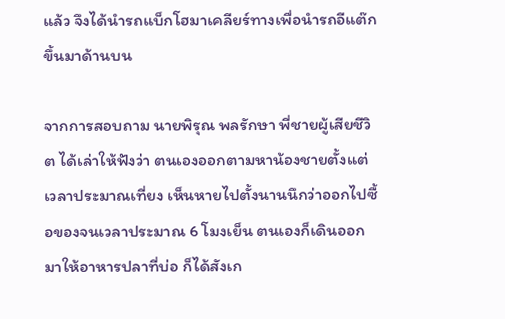แล้ว จึงได้นำรถแบ็กโฮมาเคลียร์ทางเพื่อนำรถอีแต๊กขึ้นมาด้านบน

จากการสอบถาม นายพิรุณ พลรักษา พี่ชายผู้เสียชีวิต ได้เล่าให้ฟังว่า ตนเองออกตามหาน้องชายตั้งแต่เวลาประมาณเที่ยง เห็นหายไปตั้งนานนึกว่าออกไปซื้อของจนเวลาประมาณ 6 โมงเย็น ตนเองก็เดินออกมาให้อาหารปลาที่บ่อ ก็ได้สังเก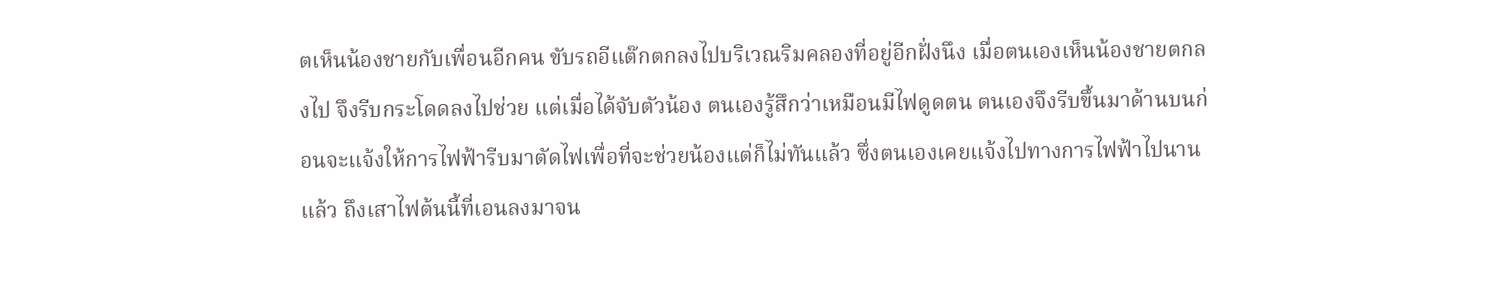ตเห็นน้องชายกับเพื่อนอีกคน ขับรถอีแต๊กตกลงไปบริเวณริมคลองที่อยู่อีกฝั่งนึง เมื่อตนเองเห็นน้องชายตกลงไป จึงรีบกระโดดลงไปช่วย แต่เมื่อได้จับตัวน้อง ตนเองรู้สึกว่าเหมือนมีไฟดูดตน ตนเองจึงรีบขึ้นมาด้านบนก่อนจะแจ้งให้การไฟฟ้ารีบมาตัดไฟเพื่อที่จะช่วยน้องแต่ก็ไม่ทันแล้ว ซึ่งตนเองเคยแจ้งไปทางการไฟฟ้าไปนานแล้ว ถึงเสาไฟต้นนี้ที่เอนลงมาจน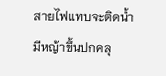สายไฟแทบจะติดน้ำ มีหญ้าขึ้นปกคลุ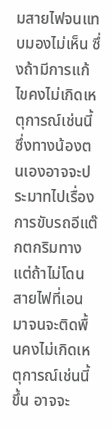มสายไฟจนแทบมองไม่เห็น ซึ่งถ้ามีการแก้ไขคงไม่เกิดเหตุการณ์เช่นนี้ ซึ่งทางน้องตนเองอาจจะประมาทไปเรื่องการขับรถอีแต๊กตกริมทาง แต่ถ้าไม่โดนสายไฟที่เอนมาจนจะติดพื้นคงไม่เกิดเหตุการณ์เช่นนี้ขึ้น อาจจะ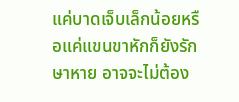แค่บาดเจ็บเล็กน้อยหรือแค่แขนขาหักก็ยังรักษาหาย อาจจะไม่ต้อง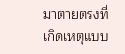มาตายตรงที่เกิดเหตุแบบ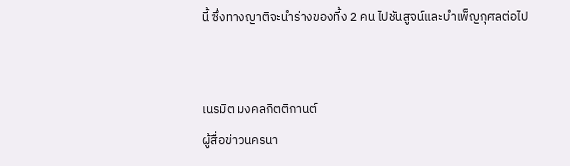นี้ ซึ่งทางญาติจะนำร่างของที้ง 2 คน ไปชันสูจน์และบำเพ็ญกุศลต่อไป


เนรมิต มงคลกิตติกานต์
ผู้สื่อข่าวนครนา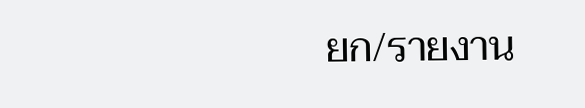ยก/รายงาน